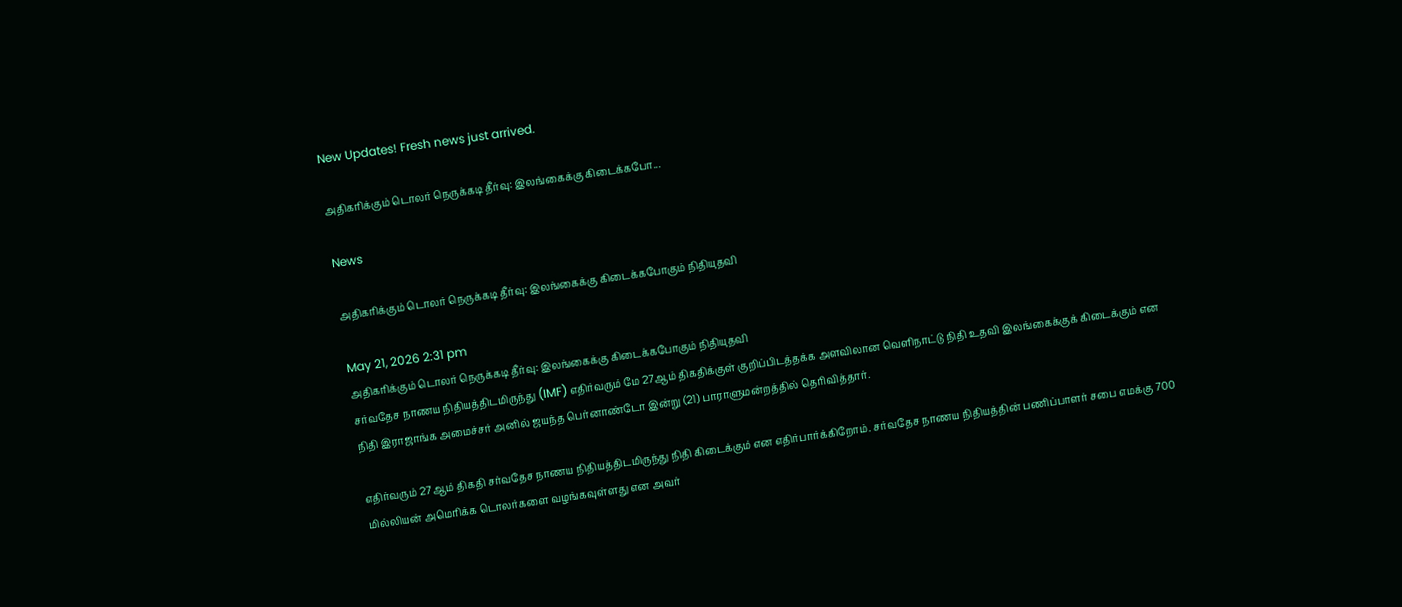New Updates! Fresh news just arrived.

அதிகரிக்கும் டொலர் நெருக்கடி தீர்வு: இலங்கைக்கு கிடைக்கபோ...

News

அதிகரிக்கும் டொலர் நெருக்கடி தீர்வு: இலங்கைக்கு கிடைக்கபோகும் நிதியுதவி

May 21, 2026 2:31 pm
அதிகரிக்கும் டொலர் நெருக்கடி தீர்வு: இலங்கைக்கு கிடைக்கபோகும் நிதியுதவி
சர்வதேச நாணய நிதியத்திடமிருந்து (IMF) எதிர்வரும் மே 27ஆம் திகதிக்குள் குறிப்பிடத்தக்க அளவிலான வெளிநாட்டு நிதி உதவி இலங்கைக்குக் கிடைக்கும் என நிதி இராஜாங்க அமைச்சர் அனில் ஜயந்த பெர்னாண்டோ இன்று (21) பாராளுமன்றத்தில் தெரிவித்தார்.

எதிர்வரும் 27ஆம் திகதி சர்வதேச நாணய நிதியத்திடமிருந்து நிதி கிடைக்கும் என எதிர்பார்க்கிறோம். சர்வதேச நாணய நிதியத்தின் பணிப்பாளர் சபை எமக்கு 700 மில்லியன் அமெரிக்க டொலர்களை வழங்கவுள்ளது என அவர்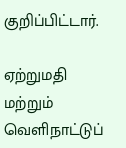குறிப்பிட்டார்.

ஏற்றுமதி மற்றும் வெளிநாட்டுப்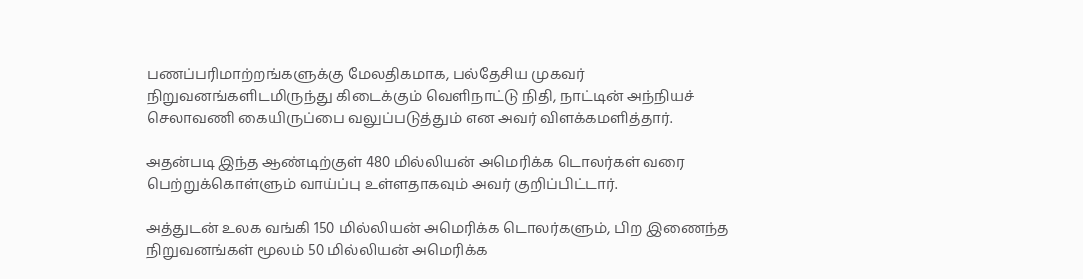பணப்பரிமாற்றங்களுக்கு மேலதிகமாக, பல்தேசிய முகவர் நிறுவனங்களிடமிருந்து கிடைக்கும் வெளிநாட்டு நிதி, நாட்டின் அந்நியச் செலாவணி கையிருப்பை வலுப்படுத்தும் என அவர் விளக்கமளித்தார்.

அதன்படி இந்த ஆண்டிற்குள் 480 மில்லியன் அமெரிக்க டொலர்கள் வரை பெற்றுக்கொள்ளும் வாய்ப்பு உள்ளதாகவும் அவர் குறிப்பிட்டார்.

அத்துடன் உலக வங்கி 150 மில்லியன் அமெரிக்க டொலர்களும், பிற இணைந்த நிறுவனங்கள் மூலம் 50 மில்லியன் அமெரிக்க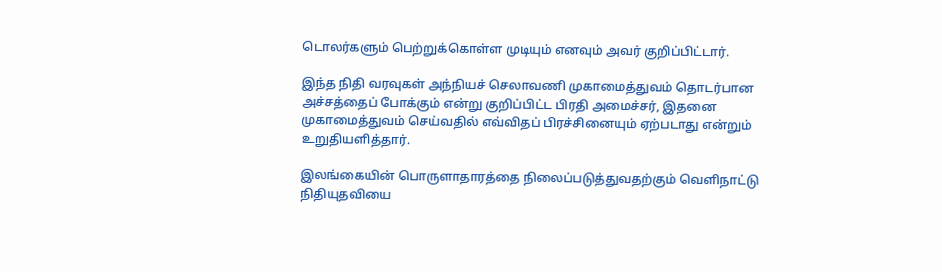டொலர்களும் பெற்றுக்கொள்ள முடியும் எனவும் அவர் குறிப்பிட்டார்.

இந்த நிதி வரவுகள் அந்நியச் செலாவணி முகாமைத்துவம் தொடர்பான அச்சத்தைப் போக்கும் என்று குறிப்பிட்ட பிரதி அமைச்சர், இதனை முகாமைத்துவம் செய்வதில் எவ்விதப் பிரச்சினையும் ஏற்படாது என்றும் உறுதியளித்தார்.

இலங்கையின் பொருளாதாரத்தை நிலைப்படுத்துவதற்கும் வெளிநாட்டு நிதியுதவியை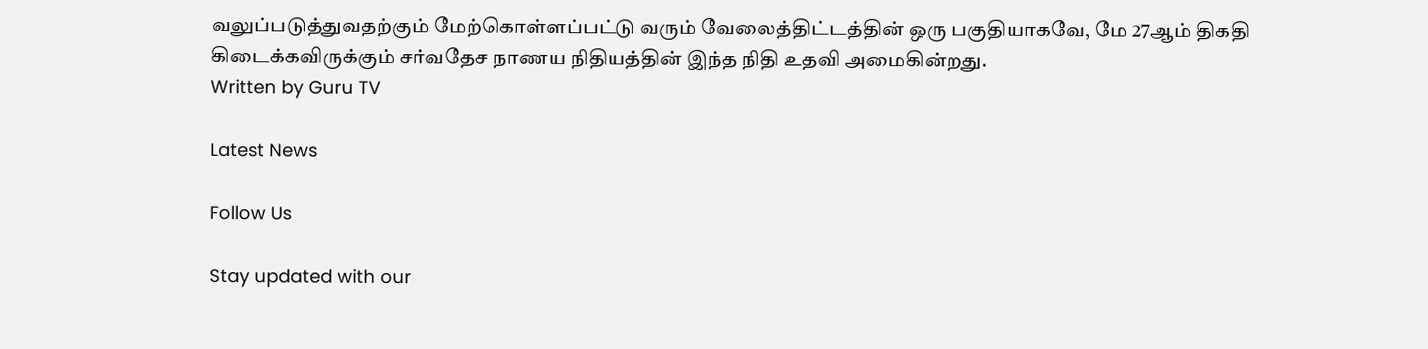வலுப்படுத்துவதற்கும் மேற்கொள்ளப்பட்டு வரும் வேலைத்திட்டத்தின் ஒரு பகுதியாகவே, மே 27ஆம் திகதி கிடைக்கவிருக்கும் சர்வதேச நாணய நிதியத்தின் இந்த நிதி உதவி அமைகின்றது.
Written by Guru TV

Latest News

Follow Us

Stay updated with our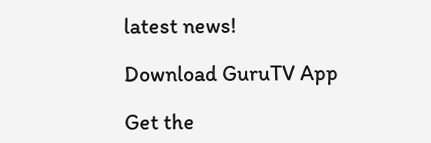latest news!

Download GuruTV App

Get the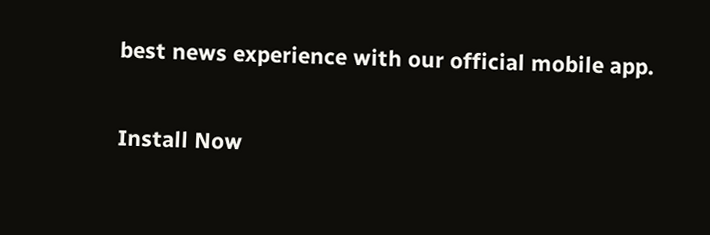best news experience with our official mobile app.

Install Now